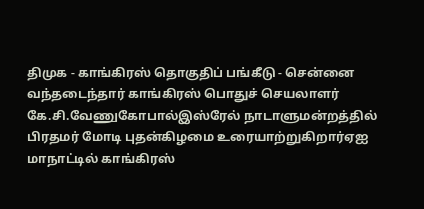திமுக - காங்கிரஸ் தொகுதிப் பங்கீடு - சென்னை வந்தடைந்தார் காங்கிரஸ் பொதுச் செயலாளர் கே.சி.வேணுகோபால்இஸ்ரேல் நாடாளுமன்றத்தில் பிரதமர் மோடி புதன்கிழமை உரையாற்றுகிறார்ஏஐ மாநாட்டில் காங்கிரஸ்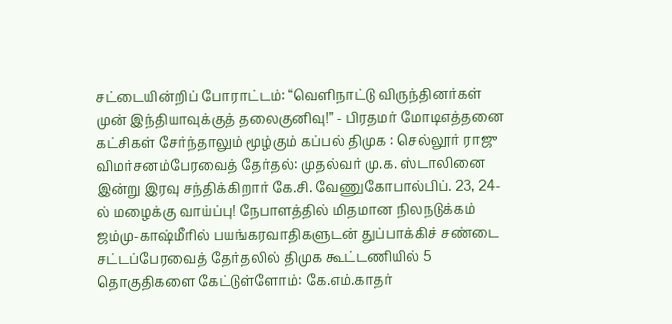சட்டையின்றிப் போராட்டம்: “வெளிநாட்டு விருந்தினர்கள் முன் இந்தியாவுக்குத் தலைகுனிவு!” - பிரதமர் மோடிஎத்தனை கட்சிகள் சேர்ந்தாலும் மூழ்கும் கப்பல் திமுக : செல்லூர் ராஜு விமர்சனம்பேரவைத் தேர்தல்: முதல்வர் மு.க. ஸ்டாலினை இன்று இரவு சந்திக்கிறார் கே.சி. வேணுகோபால்பிப். 23, 24-ல் மழைக்கு வாய்ப்பு! நேபாளத்தில் மிதமான நிலநடுக்கம் ஜம்மு-காஷ்மீரில் பயங்கரவாதிகளுடன் துப்பாக்கிச் சண்டை சட்டப்பேரவைத் தேர்தலில் திமுக கூட்டணியில் 5 தொகுதிகளை கேட்டுள்ளோம்: கே.எம்.காதர்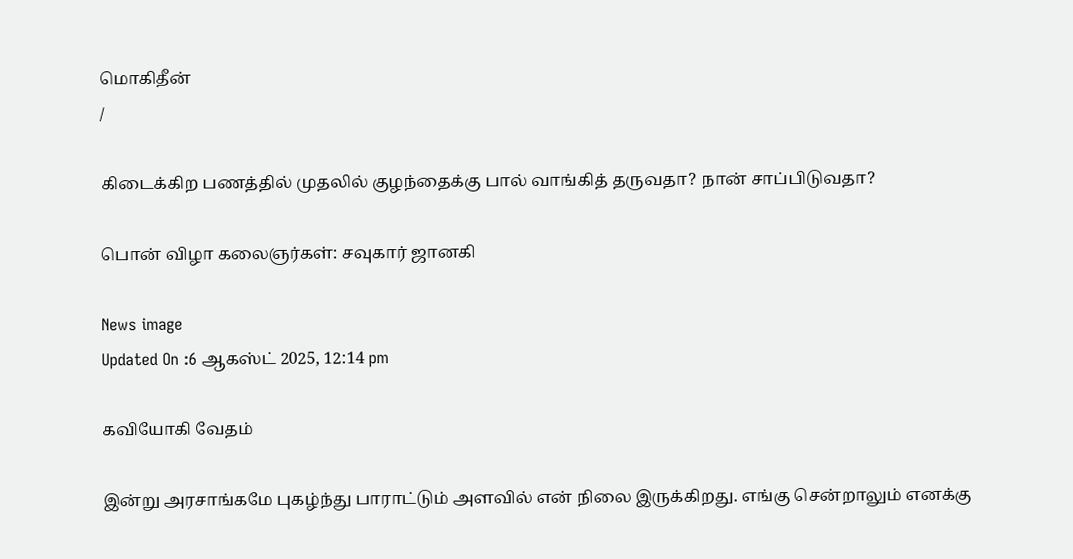மொகிதீன்
/

கிடைக்கிற பணத்தில் முதலில் குழந்தைக்கு பால் வாங்கித் தருவதா? நான் சாப்பிடுவதா?

பொன் விழா கலைஞர்கள்: சவுகார் ஜானகி

News image
Updated On :6 ஆகஸ்ட் 2025, 12:14 pm

கவியோகி வேதம்

இன்று அரசாங்கமே புகழ்ந்து பாராட்டும் அளவில் என் நிலை இருக்கிறது. எங்கு சென்றாலும் எனக்கு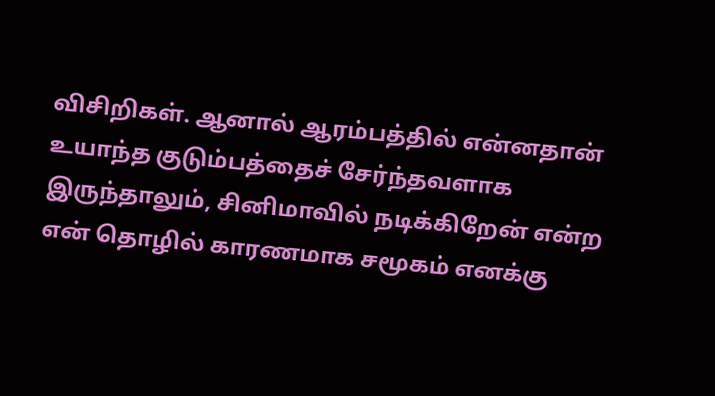விசிறிகள். ஆனால் ஆரம்பத்தில் என்னதான் உயாந்த குடும்பத்தைச் சேர்ந்தவளாக இருந்தாலும், சினிமாவில் நடிக்கிறேன் என்ற என் தொழில் காரணமாக சமூகம் எனக்கு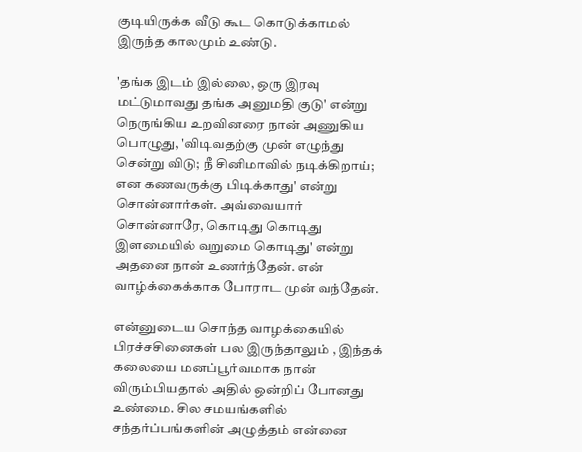குடியிருக்க வீடு கூட கொடுக்காமல் இருந்த காலமும் உண்டு.

'தங்க இடம் இல்லை, ஒரு இரவு  மட்டுமாவது தங்க அனுமதி குடு' என்று நெருங்கிய உறவினரை நான் அணுகிய பொழுது, 'விடிவதற்கு முன் எழுந்து சென்று விடு; நீ சினிமாவில் நடிக்கிறாய்; என கணவருக்கு பிடிக்காது' என்று சொன்னார்கள். அவ்வையார் சொன்னாரே, கொடிது கொடிது இளமையில் வறுமை கொடிது' என்று அதனை நான் உணர்ந்தேன். என் வாழ்க்கைக்காக போராட முன் வந்தேன்.

என்னுடைய சொந்த வாழக்கையில் பிரச்சசினைகள் பல இருந்தாலும் , இந்தக் கலையை மனப்பூர்வமாக நான் விரும்பியதால் அதில் ஒன்றிப் போனது உண்மை. சில சமயங்களில் சந்தர்ப்பங்களின் அழுத்தம் என்னை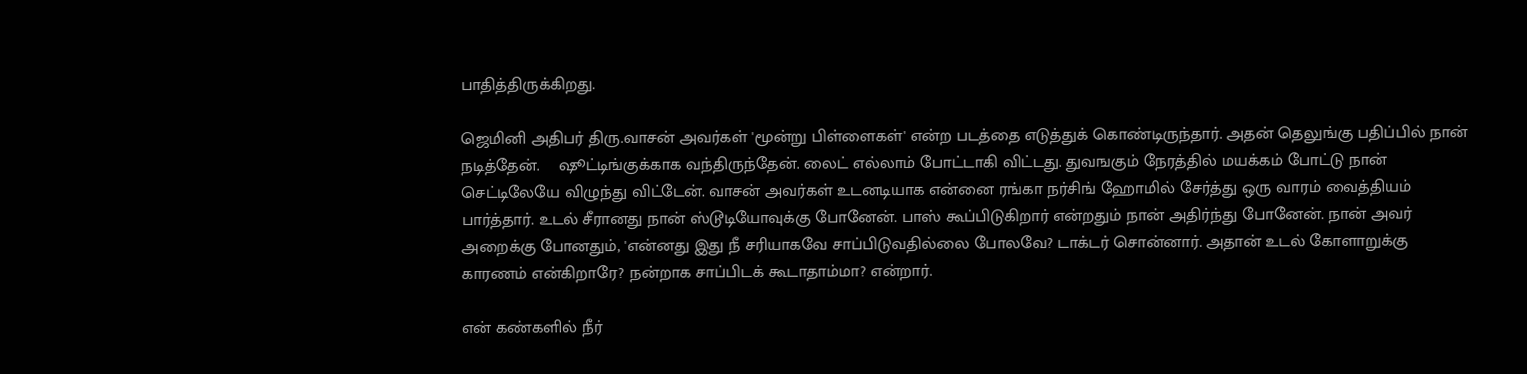பாதித்திருக்கிறது.

ஜெமினி அதிபர் திரு.வாசன் அவர்கள் 'மூன்று பிள்ளைகள்' என்ற படத்தை எடுத்துக் கொண்டிருந்தார். அதன் தெலுங்கு பதிப்பில் நான் நடித்தேன்.    ஷூட்டிங்குக்காக வந்திருந்தேன். லைட் எல்லாம் போட்டாகி விட்டது. துவஙகும் நேரத்தில் மயக்கம் போட்டு நான் செட்டிலேயே விழுந்து விட்டேன். வாசன் அவர்கள் உடனடியாக என்னை ரங்கா நர்சிங் ஹோமில் சேர்த்து ஒரு வாரம் வைத்தியம்  பார்த்தார். உடல் சீரானது நான் ஸ்டூடியோவுக்கு போனேன். பாஸ் கூப்பிடுகிறார் என்றதும் நான் அதிர்ந்து போனேன். நான் அவர் அறைக்கு போனதும், 'என்னது இது நீ சரியாகவே சாப்பிடுவதில்லை போலவே? டாக்டர் சொன்னார். அதான் உடல் கோளாறுக்கு  காரணம் என்கிறாரே? நன்றாக சாப்பிடக் கூடாதாம்மா? என்றார்.

என் கண்களில் நீர்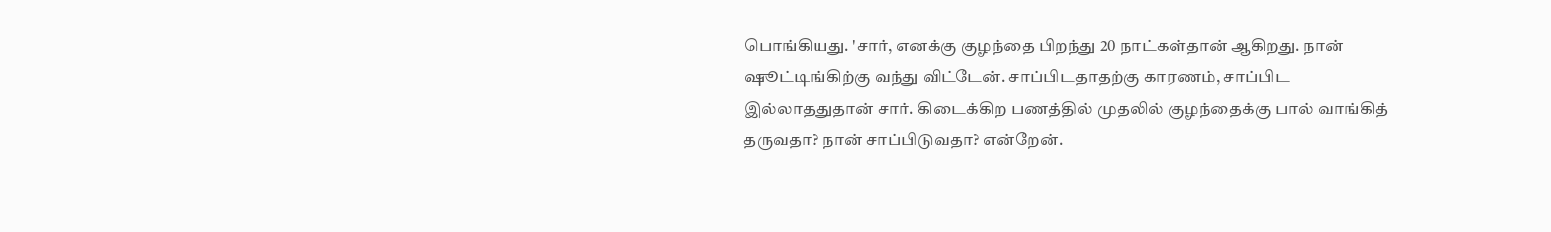பொங்கியது. 'சார், எனக்கு குழந்தை பிறந்து 20 நாட்கள்தான் ஆகிறது. நான் ஷூட்டிங்கிற்கு வந்து விட்டேன். சாப்பிடதாதற்கு காரணம், சாப்பிட இல்லாததுதான் சார். கிடைக்கிற பணத்தில் முதலில் குழந்தைக்கு பால் வாங்கித் தருவதா? நான் சாப்பிடுவதா? என்றேன்.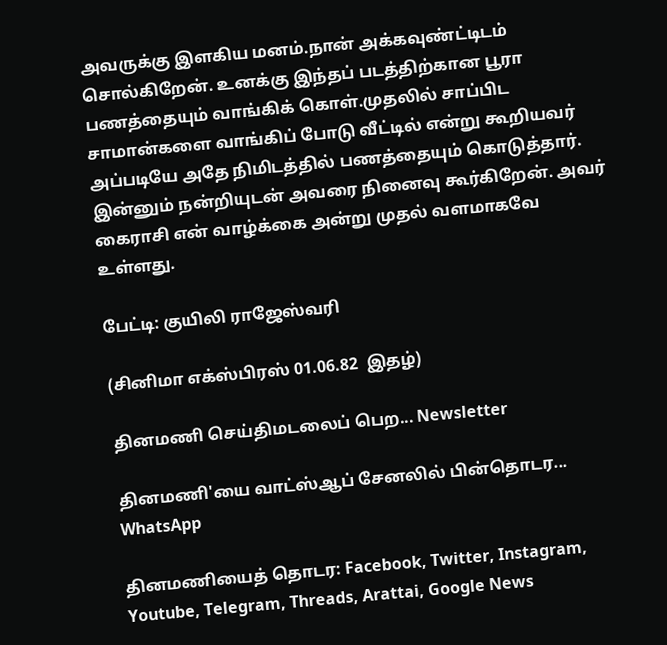அவருக்கு இளகிய மனம்.நான் அக்கவுண்ட்டிடம்  சொல்கிறேன். உனக்கு இந்தப் படத்திற்கான பூரா  பணத்தையும் வாங்கிக் கொள்.முதலில் சாப்பிட  சாமான்களை வாங்கிப் போடு வீட்டில் என்று கூறியவர் அப்படியே அதே நிமிடத்தில் பணத்தையும் கொடுத்தார். இன்னும் நன்றியுடன் அவரை நினைவு கூர்கிறேன். அவர் கைராசி என் வாழ்க்கை அன்று முதல் வளமாகவே உள்ளது.

பேட்டி: குயிலி ராஜேஸ்வரி

(சினிமா எக்ஸ்பிரஸ் 01.06.82  இதழ்)

தினமணி செய்திமடலைப் பெற... Newsletter

தினமணி'யை வாட்ஸ்ஆப் சேனலில் பின்தொடர... WhatsApp

தினமணியைத் தொடர: Facebook, Twitter, Instagram, Youtube, Telegram, Threads, Arattai, Google News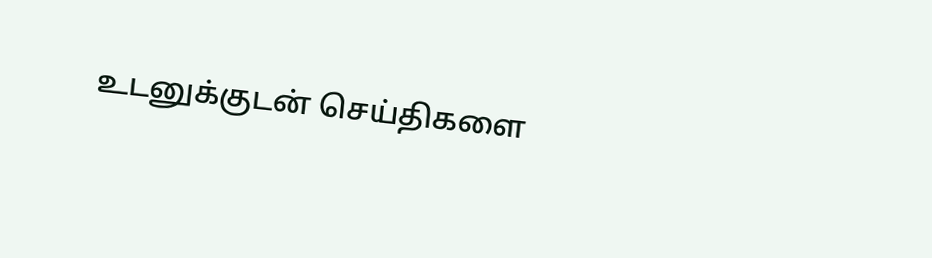உடனுக்குடன் செய்திகளை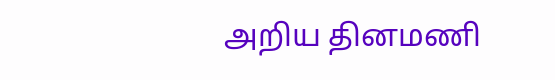அறிய தினமணி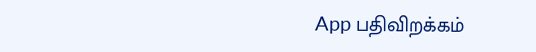App பதிவிறக்கம்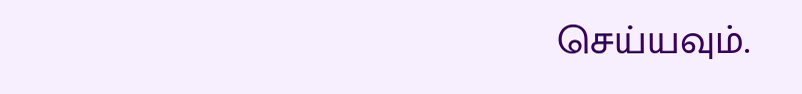செய்யவும்.